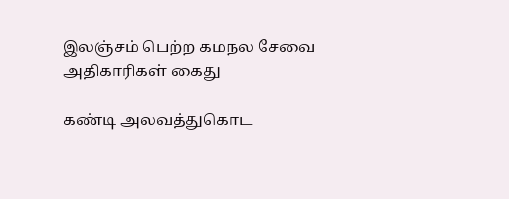இலஞ்சம் பெற்ற கமநல சேவை அதிகாரிகள் கைது

கண்டி அலவத்துகொட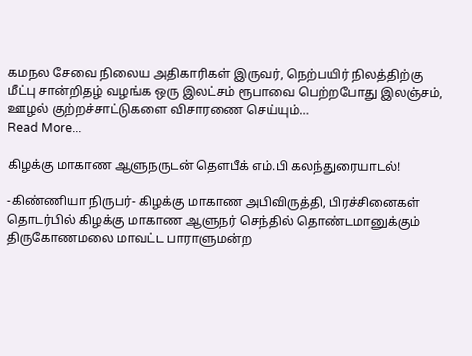கமநல சேவை நிலைய அதிகாரிகள் இருவர், நெற்பயிர் நிலத்திற்கு மீட்பு சான்றிதழ் வழங்க ஒரு இலட்சம் ரூபாவை பெற்றபோது இலஞ்சம், ஊழல் குற்றச்சாட்டுகளை விசாரணை செய்யும்…
Read More...

கிழக்கு மாகாண ஆளுநருடன் தௌபீக் எம்.பி கலந்துரையாடல்!

-கிண்ணியா நிருபர்- கிழக்கு மாகாண அபிவிருத்தி, பிரச்சினைகள் தொடர்பில் கிழக்கு மாகாண ஆளுநர் செந்தில் தொண்டமானுக்கும் திருகோணமலை மாவட்ட பாராளுமன்ற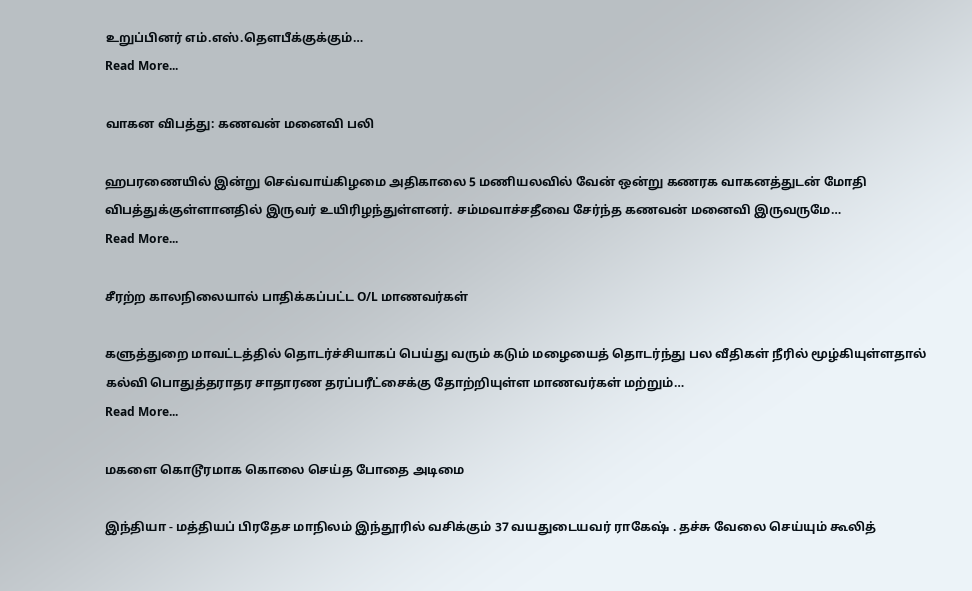உறுப்பினர் எம்.எஸ்.தௌபீக்குக்கும்…
Read More...

வாகன விபத்து: கணவன் மனைவி பலி

ஹபரணையில் இன்று செவ்வாய்கிழமை அதிகாலை 5 மணியலவில் வேன் ஒன்று கணரக வாகனத்துடன் மோதி விபத்துக்குள்ளானதில் இருவர் உயிரிழந்துள்ளனர். சம்மவாச்சதீவை சேர்ந்த கணவன் மனைவி இருவருமே…
Read More...

சீரற்ற காலநிலையால் பாதிக்கப்பட்ட O/L மாணவர்கள்

களுத்துறை மாவட்டத்தில் தொடர்ச்சியாகப் பெய்து வரும் கடும் மழையைத் தொடர்ந்து பல வீதிகள் நீரில் மூழ்கியுள்ளதால் கல்வி பொதுத்தராதர சாதாரண தரப்பரீட்சைக்கு தோற்றியுள்ள மாணவர்கள் மற்றும்…
Read More...

மகளை கொடூரமாக கொலை செய்த போதை அடிமை

இந்தியா - மத்தியப் பிரதேச மாநிலம் இந்தூரில் வசிக்கும் 37 வயதுடையவர் ராகேஷ் . தச்சு வேலை செய்யும் கூலித்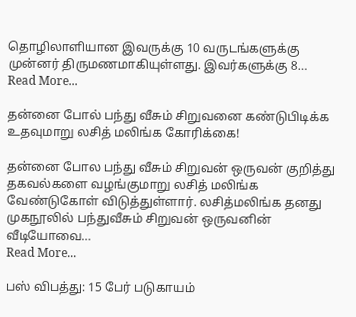தொழிலாளியான இவருக்கு 10 வருடங்களுக்கு முன்னர் திருமணமாகியுள்ளது. இவர்களுக்கு 8…
Read More...

தன்னை போல் பந்து வீசும் சிறுவனை கண்டுபிடிக்க உதவுமாறு லசித் மலிங்க கோரிக்கை!

தன்னை போல பந்து வீசும் சிறுவன் ஒருவன் குறித்து தகவல்களை வழங்குமாறு லசித் மலிங்க வேண்டுகோள் விடுத்துள்ளார். லசித்மலிங்க தனது முகநூலில் பந்துவீசும் சிறுவன் ஒருவனின் வீடியோவை…
Read More...

பஸ் விபத்து: 15 பேர் படுகாயம்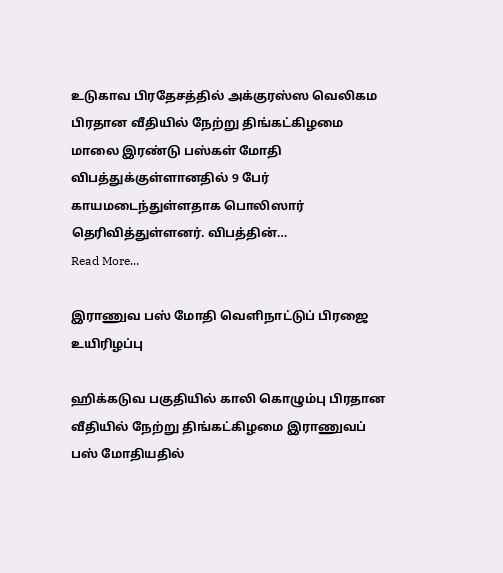உடுகாவ பிரதேசத்தில் அக்குரஸ்ஸ வெலிகம பிரதான வீதியில் நேற்று திங்கட்கிழமை மாலை இரண்டு பஸ்கள் மோதி விபத்துக்குள்ளானதில் 9 பேர் காயமடைந்துள்ளதாக பொலிஸார் தெரிவித்துள்ளனர். விபத்தின்…
Read More...

இராணுவ பஸ் மோதி வெளிநாட்டுப் பிரஜை உயிரிழப்பு

ஹிக்கடுவ பகுதியில் காலி கொழும்பு பிரதான வீதியில் நேற்று திங்கட்கிழமை இராணுவப் பஸ் மோதியதில்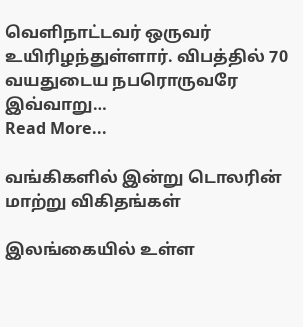வெளிநாட்டவர் ஒருவர் உயிரிழந்துள்ளார். விபத்தில் 70 வயதுடைய நபரொருவரே இவ்வாறு…
Read More...

வங்கிகளில் இன்று டொலரின் மாற்று விகிதங்கள்

இலங்கையில் உள்ள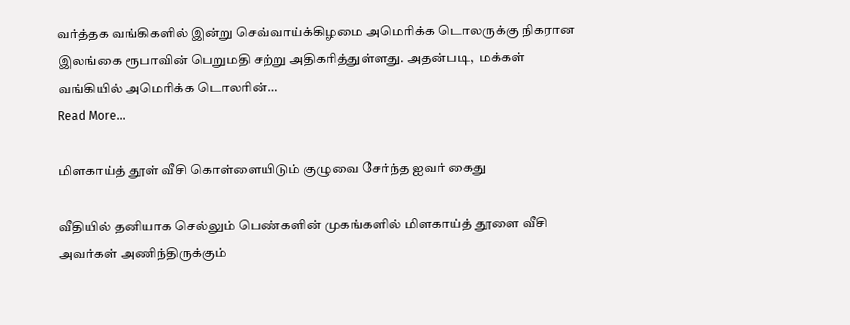வர்த்தக வங்கிகளில் இன்று செவ்வாய்க்கிழமை அமெரிக்க டொலருக்கு நிகரான இலங்கை ரூபாவின் பெறுமதி சற்று அதிகரித்துள்ளது. அதன்படி,  மக்கள் வங்கியில் அமெரிக்க டொலரின்…
Read More...

மிளகாய்த் தூள் வீசி கொள்ளையிடும் குழுவை சேர்ந்த ஐவர் கைது

வீதியில் தனியாக செல்லும் பெண்களின் முகங்களில் மிளகாய்த் தூளை வீசி அவர்கள் அணிந்திருக்கும்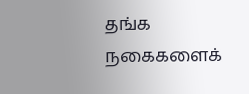தங்க நகைகளைக்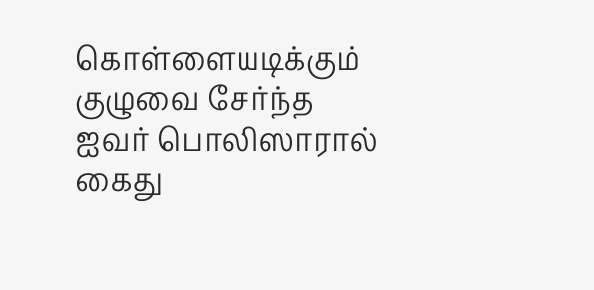கொள்ளையடிக்கும் குழுவை சேர்ந்த ஐவர் பொலிஸாரால் கைது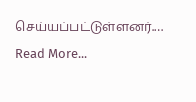செய்யப்பட்டுள்ளனர்.…
Read More...